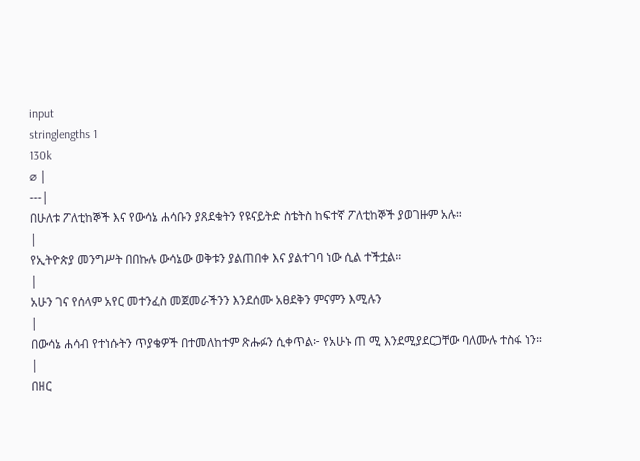input
stringlengths 1
130k
⌀ |
---|
በሁለቱ ፖለቲከኞች እና የውሳኔ ሐሳቡን ያጸደቁትን የዩናይትድ ስቴትስ ከፍተኛ ፖለቲከኞች ያወገዙም አሉ።
|
የኢትዮጵያ መንግሥት በበኩሉ ውሳኔው ወቅቱን ያልጠበቀ እና ያልተገባ ነው ሲል ተችቷል።
|
አሁን ገና የሰላም አየር መተንፈስ መጀመራችንን እንደሰሙ አፀደቅን ምናምን እሚሉን
|
በውሳኔ ሐሳብ የተነሱትን ጥያቄዎች በተመለከተም ጽሑፉን ሲቀጥል፦ የአሁኑ ጠ ሚ እንደሚያደርጋቸው ባለሙሉ ተስፋ ነን።
|
በዘር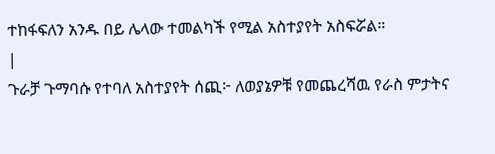ተከፋፍለን አንዱ በይ ሌላው ተመልካች የሚል አስተያየት አስፍሯል።
|
ጉራቻ ጉማባሱ የተባለ አስተያየት ሰጪ፦ ለወያኔዎቹ የመጨረሻዉ የራስ ምታትና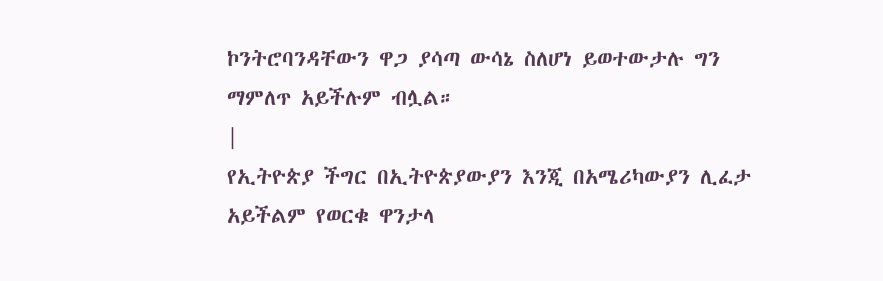ኮንትሮባንዳቸውን ዋጋ ያሳጣ ውሳኔ ስለሆነ ይወተውታሉ ግን ማምለጥ አይችሉም ብሏል።
|
የኢትዮጵያ ችግር በኢትዮጵያውያን እንጂ በአሜሪካውያን ሊፈታ አይችልም የወርቁ ዋንታላ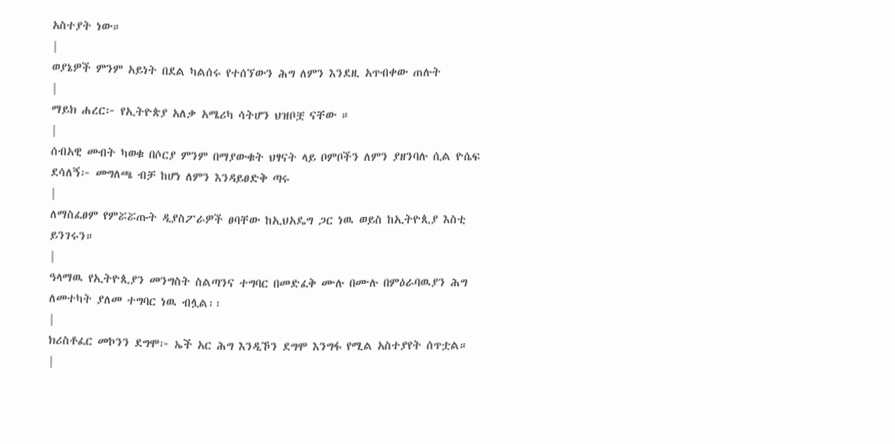አስተያት ነው።
|
ወያኔዎች ምንም አይነት በደል ካልሰሩ የተሰኘውን ሕግ ለምን እንደዚ አጥብቀው ጠሉት
|
ማይክ ሐረር፦ የኢትዮጵያ አለቃ አሜሪካ ሳትሆን ህዝቦቿ ናቸው ።
|
ሰብአዊ መብት ካወቁ በሶርያ ምንም በማያውቁት ህፃናት ላይ ቦምቦችን ለምን ያዘንባሉ ሲል ዮሴፍ ደሳለኝ፦ መግለጫ ብቻ ከሆነ ለምን እንዳይፀድቅ ጣሩ
|
ለማስፈፀም የምሯሯጡት ዲያስፖራዎች ፀባቸው ከኢህአዴግ ጋር ነዉ ወይስ ከኢትዮጲያ እስቲ ይንገሩን።
|
ዓላማዉ የኢትዮጲያን መንግስት ስልጣንና ተግባር በመድፈቅ ሙሉ በሙሉ በምዕራባዉያን ሕግ ለመተካት ያለመ ተግባር ነዉ ብሏል፡፡
|
ክሪስቶፈር መኮንን ደግሞ፦ ኤች አር ሕግ እንዲኾን ደግሞ እንግፋ የሚል አስተያየት ሰጥቷል።
|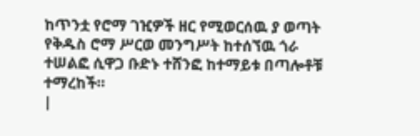ከጥንቷ የሮማ ገዢዎች ዘር የሚወርሰዉ ያ ወጣት የቅዱስ ሮማ ሥርወ መንግሥት ከተሰኘዉ ጎራ ተሠልፎ ሲዋጋ ቡድኑ ተሸንፎ ከተማይቱ በጣሎቶቹ ተማረከች።
|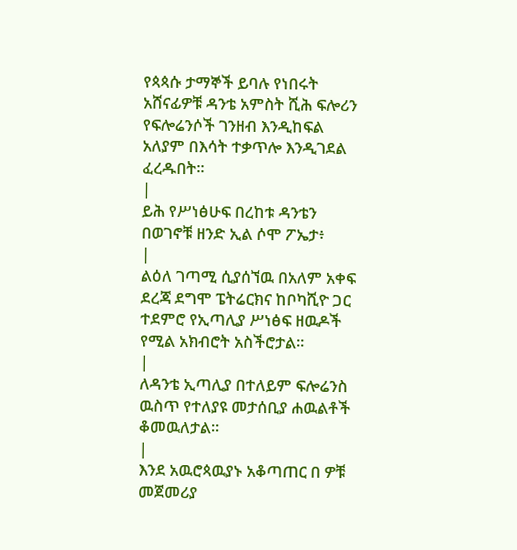የጳጳሱ ታማኞች ይባሉ የነበሩት አሸናፊዎቹ ዳንቴ አምስት ሺሕ ፍሎሪን የፍሎሬንሶች ገንዘብ እንዲከፍል አለያም በእሳት ተቃጥሎ እንዲገደል ፈረዱበት።
|
ይሕ የሥነፅሁፍ በረከቱ ዳንቴን በወገኖቹ ዘንድ ኢል ሶሞ ፖኤታ፥
|
ልዕለ ገጣሚ ሲያሰኘዉ በአለም አቀፍ ደረጃ ደግሞ ፔትሬርክና ከቦካሺዮ ጋር ተደምሮ የኢጣሊያ ሥነፅፍ ዘዉዶች የሚል አክብሮት አስችሮታል።
|
ለዳንቴ ኢጣሊያ በተለይም ፍሎሬንስ ዉስጥ የተለያዩ መታሰቢያ ሐዉልቶች ቆመዉለታል።
|
እንደ አዉሮጳዉያኑ አቆጣጠር በ ዎቹ መጀመሪያ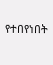የተበየነበት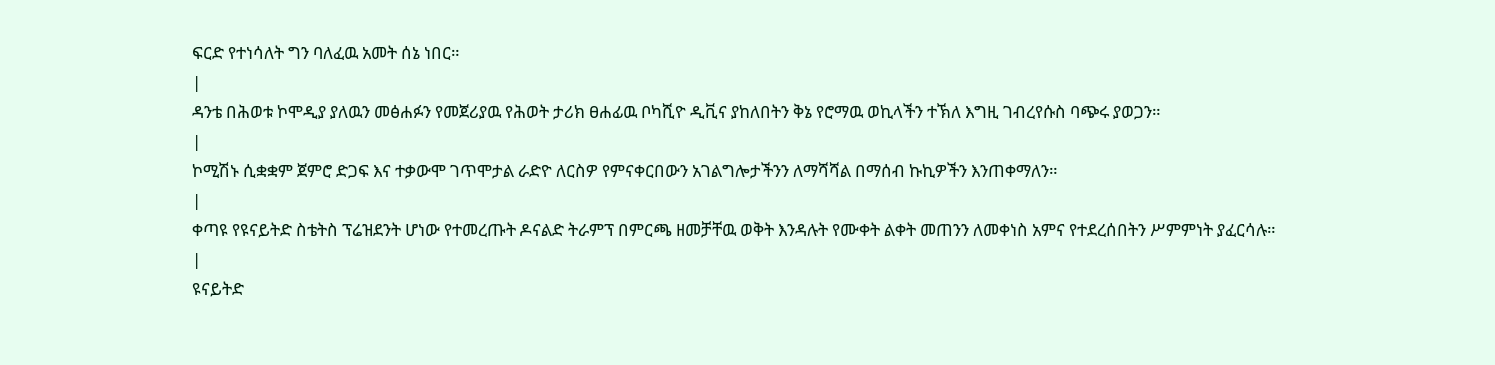ፍርድ የተነሳለት ግን ባለፈዉ አመት ሰኔ ነበር።
|
ዳንቴ በሕወቱ ኮሞዲያ ያለዉን መፅሐፉን የመጀሪያዉ የሕወት ታሪክ ፀሐፊዉ ቦካሺዮ ዲቪና ያከለበትን ቅኔ የሮማዉ ወኪላችን ተኽለ እግዚ ገብረየሱስ ባጭሩ ያወጋን።
|
ኮሚሽኑ ሲቋቋም ጀምሮ ድጋፍ እና ተቃውሞ ገጥሞታል ራድዮ ለርስዎ የምናቀርበውን አገልግሎታችንን ለማሻሻል በማሰብ ኩኪዎችን እንጠቀማለን።
|
ቀጣዩ የዩናይትድ ስቴትስ ፕሬዝደንት ሆነው የተመረጡት ዶናልድ ትራምፕ በምርጫ ዘመቻቸዉ ወቅት እንዳሉት የሙቀት ልቀት መጠንን ለመቀነስ አምና የተደረሰበትን ሥምምነት ያፈርሳሉ።
|
ዩናይትድ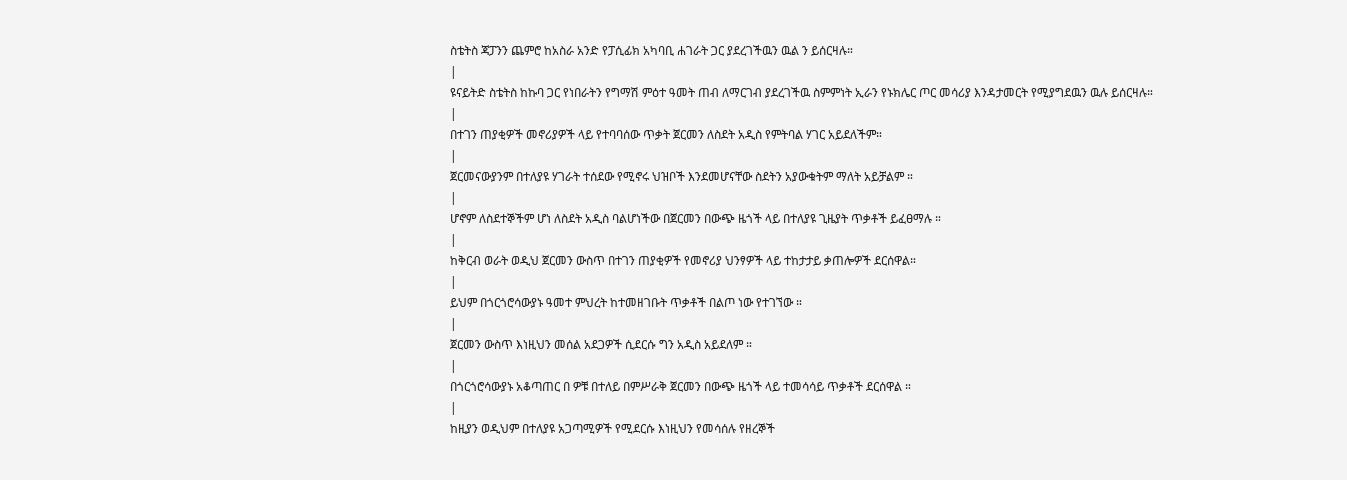ስቴትስ ጃፓንን ጨምሮ ከአስራ አንድ የፓሲፊክ አካባቢ ሐገራት ጋር ያደረገችዉን ዉል ን ይሰርዛሉ።
|
ዩናይትድ ስቴትስ ከኩባ ጋር የነበራትን የግማሽ ምዕተ ዓመት ጠብ ለማርገብ ያደረገችዉ ስምምነት ኢራን የኑክሌር ጦር መሳሪያ እንዳታመርት የሚያግደዉን ዉሉ ይሰርዛሉ።
|
በተገን ጠያቂዎች መኖሪያዎች ላይ የተባባሰው ጥቃት ጀርመን ለስደት አዲስ የምትባል ሃገር አይደለችም።
|
ጀርመናውያንም በተለያዩ ሃገራት ተሰደው የሚኖሩ ህዝቦች እንደመሆናቸው ስደትን አያውቁትም ማለት አይቻልም ።
|
ሆኖም ለስደተኞችም ሆነ ለስደት አዲስ ባልሆነችው በጀርመን በውጭ ዜጎች ላይ በተለያዩ ጊዜያት ጥቃቶች ይፈፀማሉ ።
|
ከቅርብ ወራት ወዲህ ጀርመን ውስጥ በተገን ጠያቂዎች የመኖሪያ ህንፃዎች ላይ ተከታታይ ቃጠሎዎች ደርሰዋል።
|
ይህም በጎርጎሮሳውያኑ ዓመተ ምህረት ከተመዘገቡት ጥቃቶች በልጦ ነው የተገኘው ።
|
ጀርመን ውስጥ እነዚህን መሰል አደጋዎች ሲደርሱ ግን አዲስ አይደለም ።
|
በጎርጎሮሳውያኑ አቆጣጠር በ ዎቹ በተለይ በምሥራቅ ጀርመን በውጭ ዜጎች ላይ ተመሳሳይ ጥቃቶች ደርሰዋል ።
|
ከዚያን ወዲህም በተለያዩ አጋጣሚዎች የሚደርሱ እነዚህን የመሳሰሉ የዘረኞች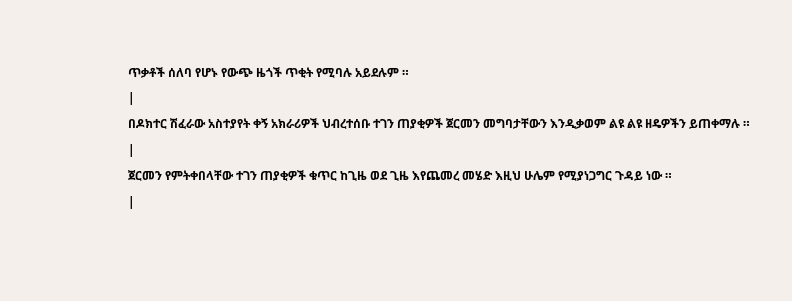ጥቃቶች ሰለባ የሆኑ የውጭ ዜጎች ጥቂት የሚባሉ አይደሉም ።
|
በዶክተር ሽፈራው አስተያየት ቀኝ አክራሪዎች ህብረተሰቡ ተገን ጠያቂዎች ጀርመን መግባታቸውን እንዲቃወም ልዩ ልዩ ዘዴዎችን ይጠቀማሉ ።
|
ጀርመን የምትቀበላቸው ተገን ጠያቂዎች ቁጥር ከጊዜ ወደ ጊዜ እየጨመረ መሄድ እዚህ ሁሌም የሚያነጋግር ጉዳይ ነው ።
|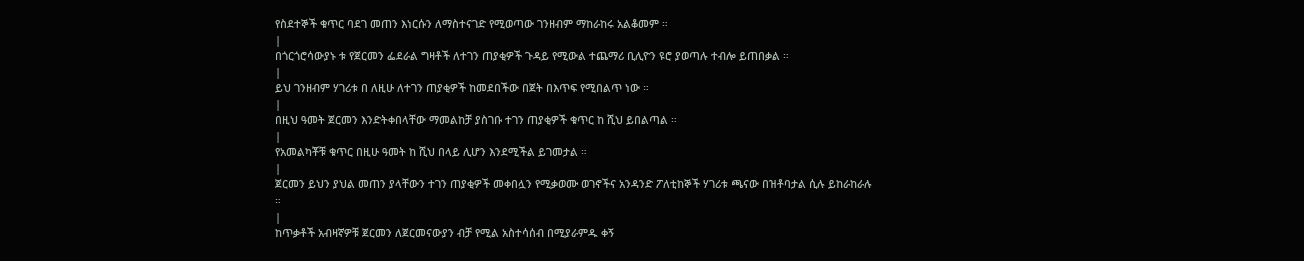የስደተኞች ቁጥር ባደገ መጠን እነርሱን ለማስተናገድ የሚወጣው ገንዘብም ማከራከሩ አልቆመም ።
|
በጎርጎሮሳውያኑ ቱ የጀርመን ፌደራል ግዛቶች ለተገን ጠያቂዎች ጉዳይ የሚውል ተጨማሪ ቢሊዮን ዩሮ ያወጣሉ ተብሎ ይጠበቃል ።
|
ይህ ገንዘብም ሃገሪቱ በ ለዚሁ ለተገን ጠያቂዎች ከመደበችው በጀት በእጥፍ የሚበልጥ ነው ።
|
በዚህ ዓመት ጀርመን እንድትቀበላቸው ማመልከቻ ያስገቡ ተገን ጠያቂዎች ቁጥር ከ ሺህ ይበልጣል ።
|
የአመልካቾቹ ቁጥር በዚሁ ዓመት ከ ሺህ በላይ ሊሆን እንደሚችል ይገመታል ።
|
ጀርመን ይህን ያህል መጠን ያላቸውን ተገን ጠያቂዎች መቀበሏን የሚቃወሙ ወገኖችና አንዳንድ ፖለቲከኞች ሃገሪቱ ጫናው በዝቶባታል ሲሉ ይከራከራሉ ።
|
ከጥቃቶች አብዛኛዎቹ ጀርመን ለጀርመናውያን ብቻ የሚል አስተሳሰብ በሚያራምዱ ቀኝ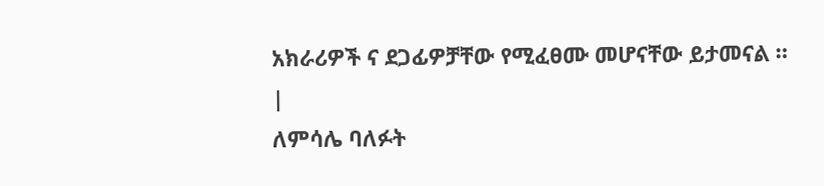አክራሪዎች ና ደጋፊዎቻቸው የሚፈፀሙ መሆናቸው ይታመናል ።
|
ለምሳሌ ባለፉት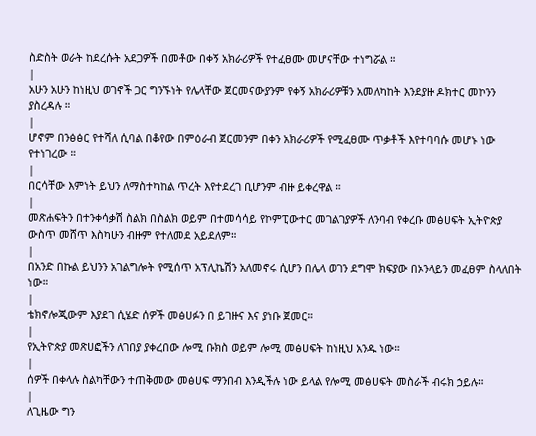ስድስት ወራት ከደረሱት አደጋዎች በመቶው በቀኝ አክራሪዎች የተፈፀሙ መሆናቸው ተነግሯል ።
|
አሁን አሁን ከነዚህ ወገኖች ጋር ግንኙነት የሌላቸው ጀርመናውያንም የቀኝ አክራሪዎቹን አመለካከት እንደያዙ ዶክተር መኮንን ያስረዳሉ ።
|
ሆኖም በንፅፅር የተሻለ ሲባል በቆየው በምዕራብ ጀርመንም በቀን አክራሪዎች የሚፈፀሙ ጥቃቶች እየተባባሱ መሆኑ ነው የተነገረው ።
|
በርሳቸው እምነት ይህን ለማስተካከል ጥረት እየተደረገ ቢሆንም ብዙ ይቀረዋል ።
|
መጽሐፍትን በተንቀሳቃሽ ስልክ በስልክ ወይም በተመሳሳይ የኮምፒውተር መገልገያዎች ለንባብ የቀረቡ መፅሀፍት ኢትዮጵያ ውስጥ መሸጥ እስካሁን ብዙም የተለመደ አይደለም።
|
በአንድ በኩል ይህንን አገልግሎት የሚሰጥ አፕሊኬሽን አለመኖሩ ሲሆን በሌላ ወገን ደግሞ ክፍያው በኦንላይን መፈፀም ስላለበት ነው።
|
ቴክኖሎጂውም እያደገ ሲሄድ ሰዎች መፅሀፉን በ ይገዙና እና ያነቡ ጀመር።
|
የኢትዮጵያ መጽሀፎችን ለገበያ ያቀረበው ሎሚ ቡክስ ወይም ሎሚ መፅሀፍት ከነዚህ አንዱ ነው።
|
ሰዎች በቀላሉ ስልካቸውን ተጠቅመው መፅሀፍ ማንበብ እንዲችሉ ነው ይላል የሎሚ መፅሀፍት መስራች ብሩክ ኃይሉ።
|
ለጊዜው ግን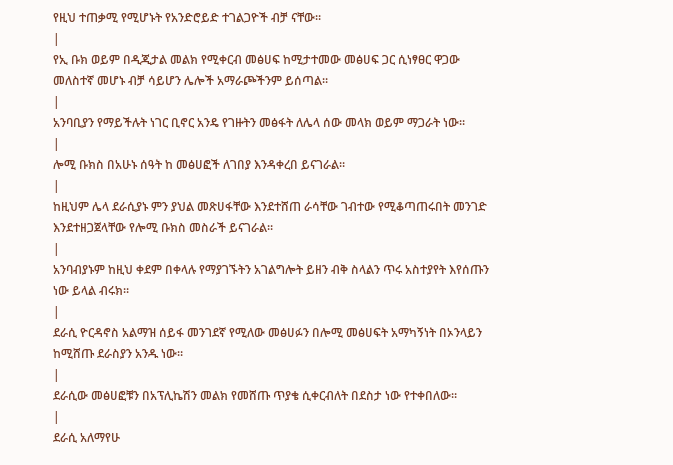የዚህ ተጠቃሚ የሚሆኑት የአንድሮይድ ተገልጋዮች ብቻ ናቸው።
|
የኢ ቡክ ወይም በዲጂታል መልክ የሚቀርብ መፅሀፍ ከሚታተመው መፅሀፍ ጋር ሲነፃፀር ዋጋው መለስተኛ መሆኑ ብቻ ሳይሆን ሌሎች አማራጮችንም ይሰጣል።
|
አንባቢያን የማይችሉት ነገር ቢኖር አንዴ የገዙትን መፅፋት ለሌላ ሰው መላክ ወይም ማጋራት ነው።
|
ሎሚ ቡክስ በአሁኑ ሰዓት ከ መፅሀፎች ለገበያ እንዳቀረበ ይናገራል።
|
ከዚህም ሌላ ደራሲያኑ ምን ያህል መጽሀፋቸው እንደተሸጠ ራሳቸው ገብተው የሚቆጣጠሩበት መንገድ እንደተዘጋጀላቸው የሎሚ ቡክስ መስራች ይናገራል።
|
አንባብያኑም ከዚህ ቀደም በቀላሉ የማያገኙትን አገልግሎት ይዘን ብቅ ስላልን ጥሩ አስተያየት እየሰጡን ነው ይላል ብሩክ።
|
ደራሲ ዮርዳኖስ አልማዝ ሰይፋ መንገደኛ የሚለው መፅሀፉን በሎሚ መፅሀፍት አማካኝነት በኦንላይን ከሚሸጡ ደራስያን አንዱ ነው።
|
ደራሲው መፅሀፎቹን በአፕሊኬሽን መልክ የመሸጡ ጥያቄ ሲቀርብለት በደስታ ነው የተቀበለው።
|
ደራሲ አለማየሁ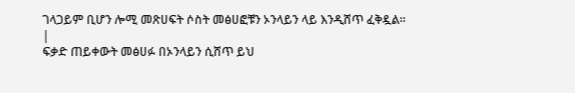ገላጋይም ቢሆን ሎሚ መጽሀፍት ሶስት መፅሀፎቹን ኦንላይን ላይ እንዲሸጥ ፈቅዷል።
|
ፍቃድ ጠይቀውት መፅሀፉ በኦንላይን ሲሸጥ ይህ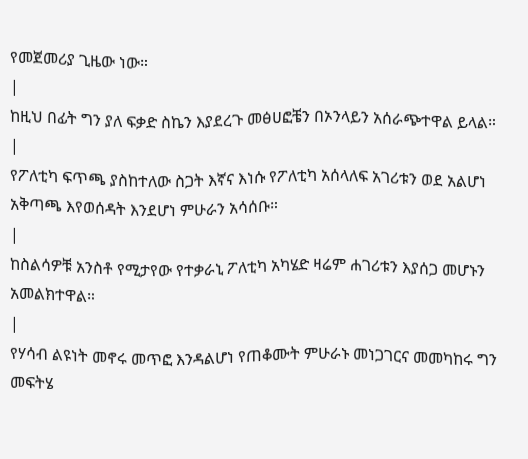የመጀመሪያ ጊዜው ነው።
|
ከዚህ በፊት ግን ያለ ፍቃድ ስኬን እያደረጉ መፅሀፎቼን በኦንላይን አሰራጭተዋል ይላል።
|
የፖለቲካ ፍጥጫ ያስከተለው ስጋት እኛና እነሱ የፖለቲካ አሰላለፍ አገሪቱን ወደ አልሆነ አቅጣጫ እየወሰዳት እንደሆነ ምሁራን አሳሰቡ።
|
ከስልሳዎቹ አንስቶ የሚታየው የተቃራኒ ፖለቲካ አካሄድ ዛሬም ሐገሪቱን እያሰጋ መሆኑን አመልክተዋል።
|
የሃሳብ ልዩነት መኖሩ መጥፎ እንዳልሆነ የጠቆሙት ምሁራኑ መነጋገርና መመካከሩ ግን መፍትሄ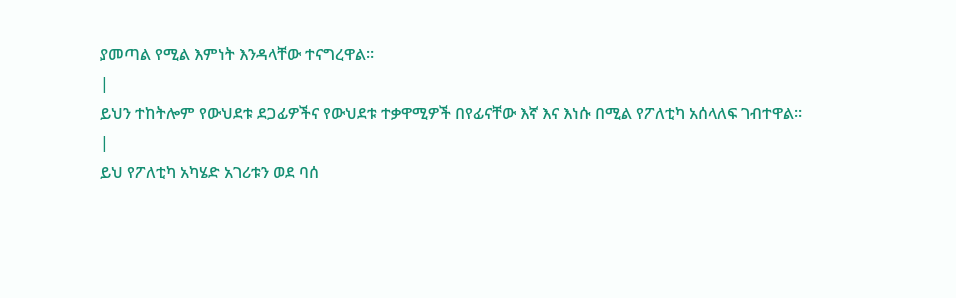ያመጣል የሚል እምነት እንዳላቸው ተናግረዋል።
|
ይህን ተከትሎም የውህደቱ ደጋፊዎችና የውህደቱ ተቃዋሚዎች በየፊናቸው እኛ እና እነሱ በሚል የፖለቲካ አሰላለፍ ገብተዋል።
|
ይህ የፖለቲካ አካሄድ አገሪቱን ወደ ባሰ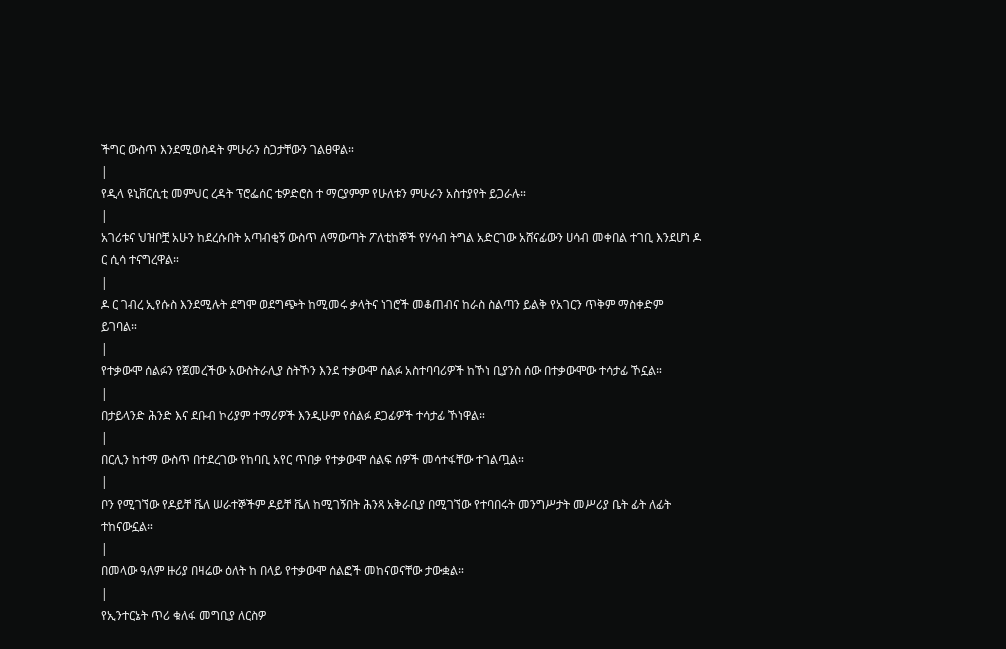ችግር ውስጥ እንደሚወስዳት ምሁራን ስጋታቸውን ገልፀዋል።
|
የዲላ ዩኒቨርሲቲ መምህር ረዳት ፕሮፌሰር ቴዎድሮስ ተ ማርያምም የሁለቱን ምሁራን አስተያየት ይጋራሉ።
|
አገሪቱና ህዝቦቿ አሁን ከደረሱበት አጣብቂኝ ውስጥ ለማውጣት ፖለቲከኞች የሃሳብ ትግል አድርገው አሸናፊውን ሀሳብ መቀበል ተገቢ እንደሆነ ዶ ር ሲሳ ተናግረዋል።
|
ዶ ር ገብረ ኢየሱስ እንደሚሉት ደግሞ ወደግጭት ከሚመሩ ቃላትና ነገሮች መቆጠብና ከራስ ስልጣን ይልቅ የአገርን ጥቅም ማስቀድም ይገባል።
|
የተቃውሞ ሰልፉን የጀመረችው አውስትራሊያ ስትኾን እንደ ተቃውሞ ሰልፉ አስተባባሪዎች ከኾነ ቢያንስ ሰው በተቃውሞው ተሳታፊ ኾኗል።
|
በታይላንድ ሕንድ እና ደቡብ ኮሪያም ተማሪዎች እንዲሁም የሰልፉ ደጋፊዎች ተሳታፊ ኾነዋል።
|
በርሊን ከተማ ውስጥ በተደረገው የከባቢ አየር ጥበቃ የተቃውሞ ሰልፍ ሰዎች መሳተፋቸው ተገልጧል።
|
ቦን የሚገኘው የዶይቸ ቬለ ሠራተኞችም ዶይቸ ቬለ ከሚገኝበት ሕንጻ አቅራቢያ በሚገኘው የተባበሩት መንግሥታት መሥሪያ ቤት ፊት ለፊት ተከናውኗል።
|
በመላው ዓለም ዙሪያ በዛሬው ዕለት ከ በላይ የተቃውሞ ሰልፎች መከናወናቸው ታውቋል።
|
የኢንተርኔት ጥሪ ቁለፋ መግቢያ ለርስዎ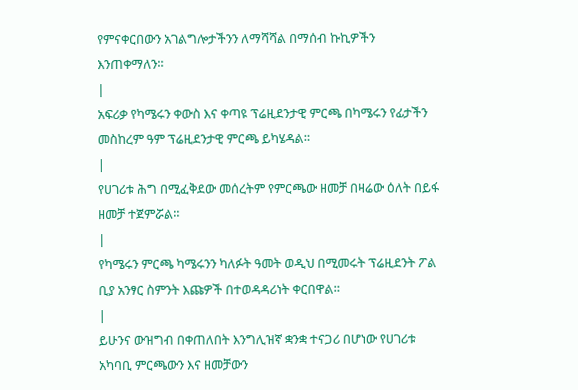የምናቀርበውን አገልግሎታችንን ለማሻሻል በማሰብ ኩኪዎችን እንጠቀማለን።
|
አፍሪቃ የካሜሩን ቀውስ እና ቀጣዩ ፕሬዚደንታዊ ምርጫ በካሜሩን የፊታችን መስከረም ዓም ፕሬዚደንታዊ ምርጫ ይካሄዳል።
|
የሀገሪቱ ሕግ በሚፈቅደው መሰረትም የምርጫው ዘመቻ በዛሬው ዕለት በይፋ ዘመቻ ተጀምሯል።
|
የካሜሩን ምርጫ ካሜሩንን ካለፉት ዓመት ወዲህ በሚመሩት ፕሬዚደንት ፖል ቢያ አንፃር ስምንት እጩዎች በተወዳዳሪነት ቀርበዋል።
|
ይሁንና ውዝግብ በቀጠለበት እንግሊዝኛ ቋንቋ ተናጋሪ በሆነው የሀገሪቱ አካባቢ ምርጫውን እና ዘመቻውን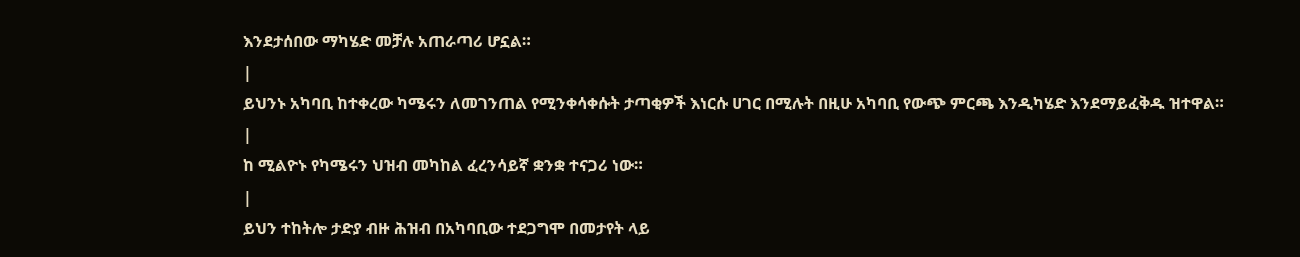እንደታሰበው ማካሄድ መቻሉ አጠራጣሪ ሆኗል።
|
ይህንኑ አካባቢ ከተቀረው ካሜሩን ለመገንጠል የሚንቀሳቀሱት ታጣቂዎች እነርሱ ሀገር በሚሉት በዚሁ አካባቢ የውጭ ምርጫ እንዲካሄድ እንደማይፈቅዱ ዝተዋል።
|
ከ ሚልዮኑ የካሜሩን ህዝብ መካከል ፈረንሳይኛ ቋንቋ ተናጋሪ ነው።
|
ይህን ተከትሎ ታድያ ብዙ ሕዝብ በአካባቢው ተደጋግሞ በመታየት ላይ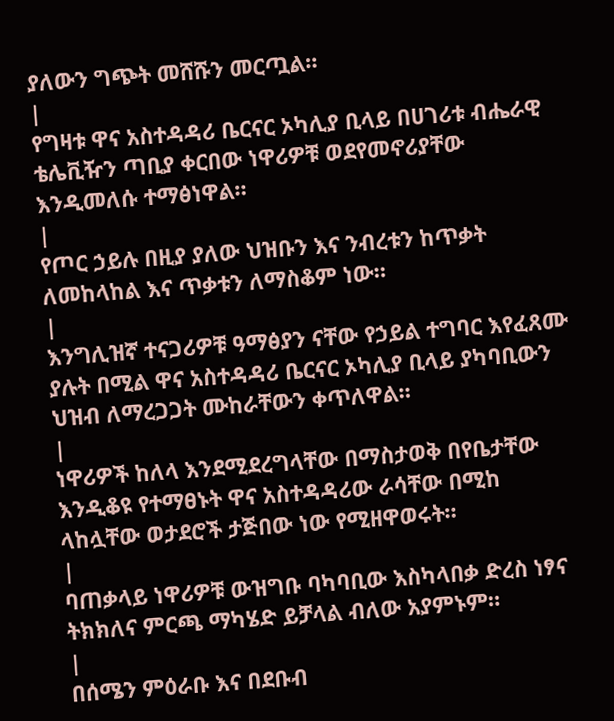ያለውን ግጭት መሸሹን መርጧል።
|
የግዛቱ ዋና አስተዳዳሪ ቤርናር ኦካሊያ ቢላይ በሀገሪቱ ብሔራዊ ቴሌቪዥን ጣቢያ ቀርበው ነዋሪዎቹ ወደየመኖሪያቸው እንዲመለሱ ተማፅነዋል።
|
የጦር ኃይሉ በዚያ ያለው ህዝቡን እና ንብረቱን ከጥቃት ለመከላከል እና ጥቃቱን ለማስቆም ነው።
|
እንግሊዝኛ ተናጋሪዎቹ ዓማፅያን ናቸው የኃይል ተግባር እየፈጸሙ ያሉት በሚል ዋና አስተዳዳሪ ቤርናር ኦካሊያ ቢላይ ያካባቢውን ህዝብ ለማረጋጋት ሙከራቸውን ቀጥለዋል።
|
ነዋሪዎች ከለላ እንደሚደረግላቸው በማስታወቅ በየቤታቸው እንዲቆዩ የተማፀኑት ዋና አስተዳዳሪው ራሳቸው በሚከ ላከሏቸው ወታደሮች ታጅበው ነው የሚዘዋወሩት።
|
ባጠቃላይ ነዋሪዎቹ ውዝግቡ ባካባቢው እስካላበቃ ድረስ ነፃና ትክክለና ምርጫ ማካሄድ ይቻላል ብለው አያምኑም።
|
በሰሜን ምዕራቡ እና በደቡብ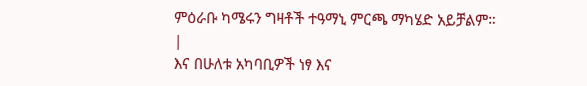ምዕራቡ ካሜሩን ግዛቶች ተዓማኒ ምርጫ ማካሄድ አይቻልም።
|
እና በሁለቱ አካባቢዎች ነፃ እና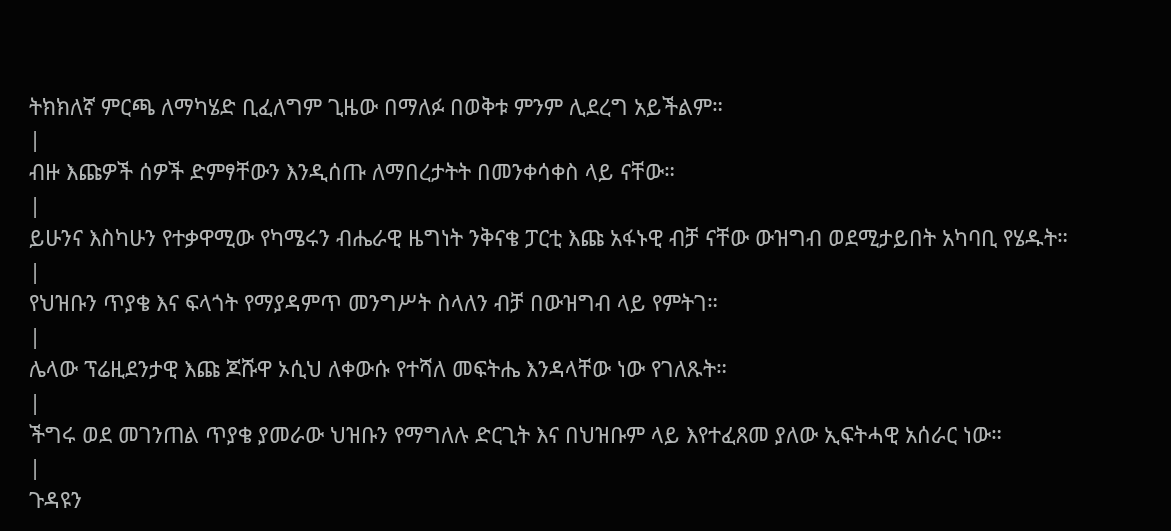ትክክለኛ ምርጫ ለማካሄድ ቢፈለግም ጊዜው በማለፉ በወቅቱ ምንም ሊደረግ አይችልም።
|
ብዙ እጩዎች ሰዎች ድምፃቸውን እንዲሰጡ ለማበረታትት በመንቀሳቀስ ላይ ናቸው።
|
ይሁንና እስካሁን የተቃዋሚው የካሜሩን ብሔራዊ ዜግነት ንቅናቄ ፓርቲ እጩ አፋኑዊ ብቻ ናቸው ውዝግብ ወደሚታይበት አካባቢ የሄዱት።
|
የህዝቡን ጥያቄ እና ፍላጎት የማያዳምጥ መንግሥት ስላለን ብቻ በውዝግብ ላይ የምትገ።
|
ሌላው ፕሬዚደንታዊ እጩ ጆሹዋ ኦሲህ ለቀውሱ የተሻለ መፍትሔ እንዳላቸው ነው የገለጹት።
|
ችግሩ ወደ መገንጠል ጥያቄ ያመራው ህዝቡን የማግለሉ ድርጊት እና በህዝቡም ላይ እየተፈጸመ ያለው ኢፍትሓዊ አሰራር ነው።
|
ጉዳዩን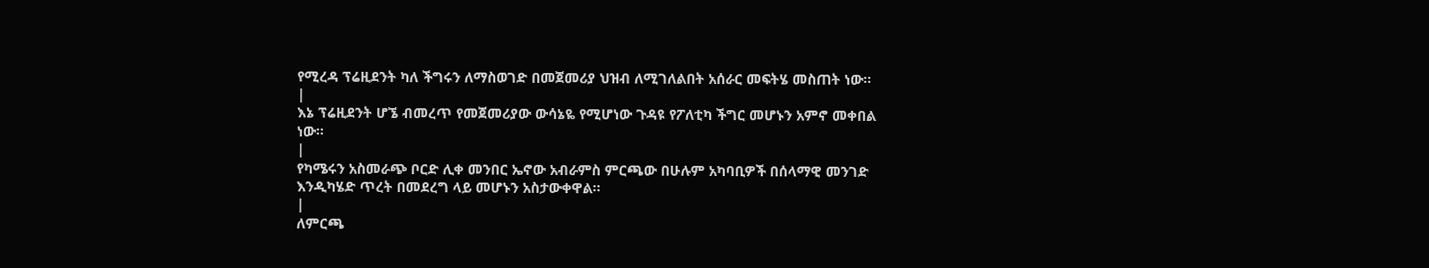የሚረዳ ፕሬዚደንት ካለ ችግሩን ለማስወገድ በመጀመሪያ ህዝብ ለሚገለልበት አሰራር መፍትሄ መስጠት ነው።
|
እኔ ፕሬዚደንት ሆኜ ብመረጥ የመጀመሪያው ውሳኔዬ የሚሆነው ጉዳዩ የፖለቲካ ችግር መሆኑን አምኖ መቀበል ነው።
|
የካሜሩን አስመራጭ ቦርድ ሊቀ መንበር ኤኖው አብራምስ ምርጫው በሁሉም አካባቢዎች በሰላማዊ መንገድ እንዲካሄድ ጥረት በመደረግ ላይ መሆኑን አስታውቀዋል።
|
ለምርጫ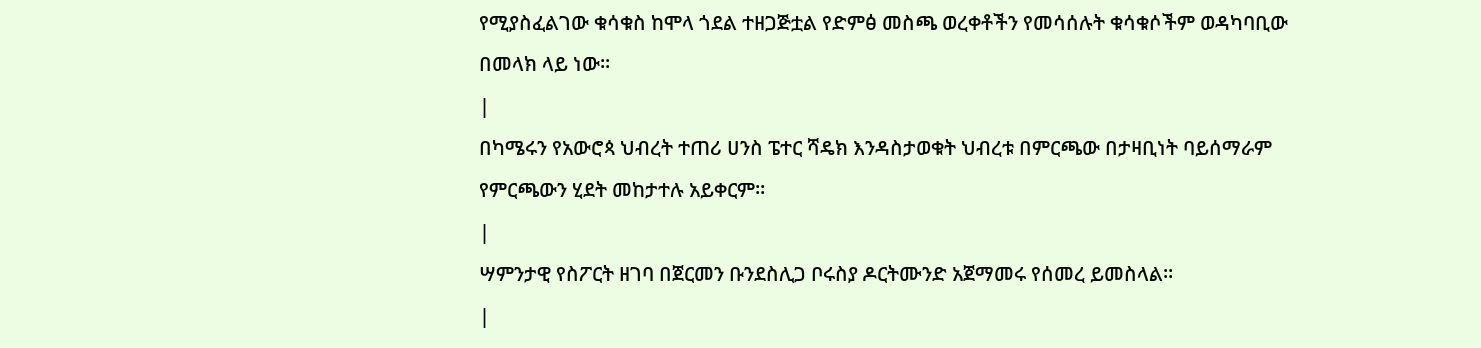የሚያስፈልገው ቁሳቁስ ከሞላ ጎደል ተዘጋጅቷል የድምፅ መስጫ ወረቀቶችን የመሳሰሉት ቁሳቁሶችም ወዳካባቢው በመላክ ላይ ነው።
|
በካሜሩን የአውሮጳ ህብረት ተጠሪ ሀንስ ፔተር ሻዴክ እንዳስታወቁት ህብረቱ በምርጫው በታዛቢነት ባይሰማራም የምርጫውን ሂደት መከታተሉ አይቀርም።
|
ሣምንታዊ የስፖርት ዘገባ በጀርመን ቡንደስሊጋ ቦሩስያ ዶርትሙንድ አጀማመሩ የሰመረ ይመስላል።
|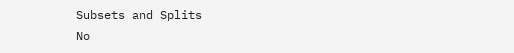Subsets and Splits
No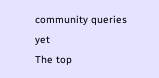community queries yet
The top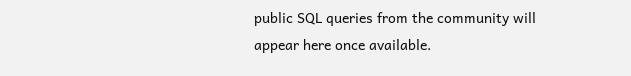public SQL queries from the community will appear here once available.